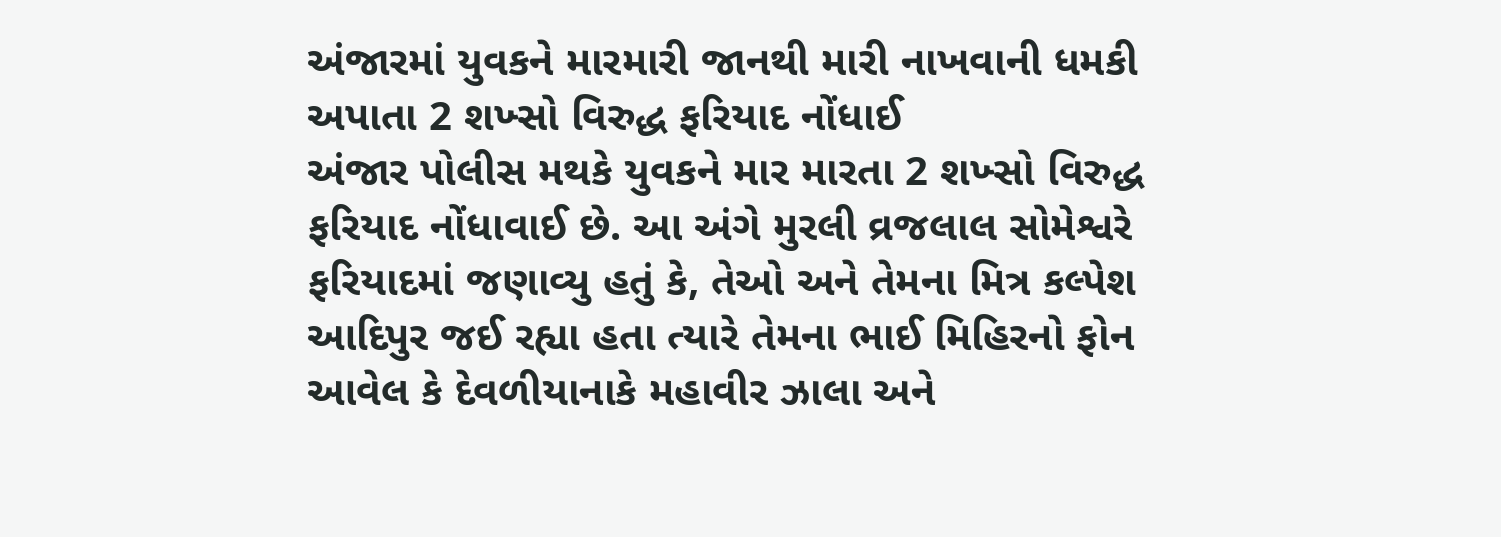અંજારમાં યુવકને મારમારી જાનથી મારી નાખવાની ધમકી અપાતા 2 શખ્સો વિરુદ્ધ ફરિયાદ નોંધાઈ
અંજાર પોલીસ મથકે યુવકને માર મારતા 2 શખ્સો વિરુદ્ધ ફરિયાદ નોંધાવાઈ છે. આ અંગે મુરલી વ્રજલાલ સોમેશ્વરે ફરિયાદમાં જણાવ્યુ હતું કે, તેઓ અને તેમના મિત્ર કલ્પેશ આદિપુર જઈ રહ્યા હતા ત્યારે તેમના ભાઈ મિહિરનો ફોન આવેલ કે દેવળીયાનાકે મહાવીર ઝાલા અને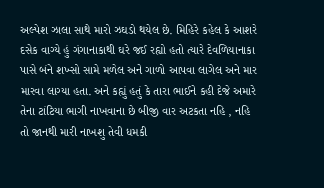અલ્પેશ ઝાલા સાથે મારો ઝઘડો થયેલ છે. મિહિરે કહેલ કે આશરે દસેક વાગ્યે હું ગંગાનાકાથી ઘરે જઈ રહ્યો હતો ત્યારે દેવળિયાનાકા પાસે બંને શખ્સો સામે મળેલ અને ગાળો આપવા લાગેલ અને માર મારવા લાગ્યા હતા. અને કહ્યું હતું કે તારા ભાઈને કહી દેજે અમારે તેના ટાંટિયા ભાગી નાખવાના છે બીજી વાર અટકતા નહિ , નહિ તો જાનથી મારી નાખશુ તેવી ધમકી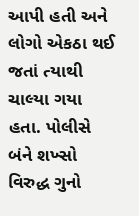આપી હતી અને લોગો એકઠા થઈ જતાં ત્યાથી ચાલ્યા ગયા હતા. પોલીસે બંને શખ્સો વિરુદ્ધ ગુનો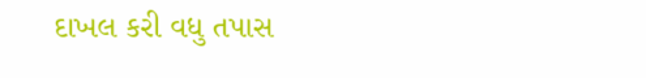દાખલ કરી વધુ તપાસ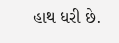હાથ ધરી છે.